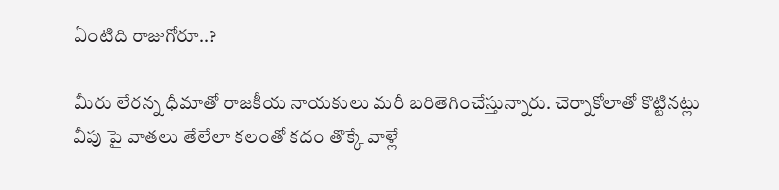ఏంటిది రాజుగోరూ..?

మీరు లేరన్న ధీమాతో రాజకీయ నాయకులు మరీ బరితెగించేస్తున్నారు. చెర్నాకోలాతో కొట్టినట్లు వీపు పై వాతలు తేలేలా కలంతో కదం తొక్కే వాళ్లే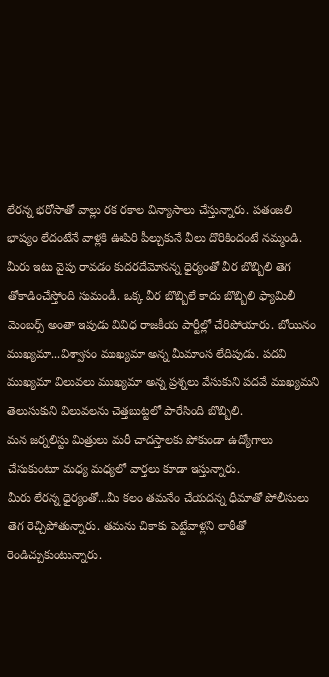లేరన్న భరోసాతో వాల్లు రక రకాల విన్యాసాలు చేస్తున్నారు. పతంజలి భాష్యం లేదంటేనే వాళ్లకి ఊపిరి పీల్చుకునే వీలు దొరికిందంటే నమ్మండి.
మీరు ఇటు వైపు రావడం కుదరదేమోనన్న ధైర్యంతో వీర బొబ్బిలి తెగ తోకాడించేస్తోంది సుమండీ. ఒక్క వీర బొబ్బిలే కాదు బొబ్బిలి ఫ్యామిలీ మెంబర్స్ అంతా ఇపుడు వివిధ రాజకీయ పార్టీల్లో చేరిపోయారు. బోయినం ముఖ్యమా...విశ్వాసం ముఖ్యమా అన్న మీమాంస లేదిపుడు. పదవి ముఖ్యమా విలువలు ముఖ్యమా అన్న ప్రశ్నలు వేసుకుని పదవే ముఖ్యమని తెలుసుకుని విలువలను చెత్తబుట్టలో పారేసింది బొబ్బిలి.
మన జర్నలిస్టు మిత్రులు మరీ చాదస్తాలకు పోకుండా ఉద్యోగాలు చేసుకుంటూ మధ్య మధ్యలో వార్తలు కూడా ఇస్తున్నారు.
మీరు లేరన్న ధైర్యంతో...మీ కలం తమనేం చేయదన్న ధీమాతో పోలీసులు తెగ రెచ్చిపోతున్నారు. తమను చికాకు పెట్టేవాళ్లని లాఠీతో రెండిచ్చుకుంటున్నారు.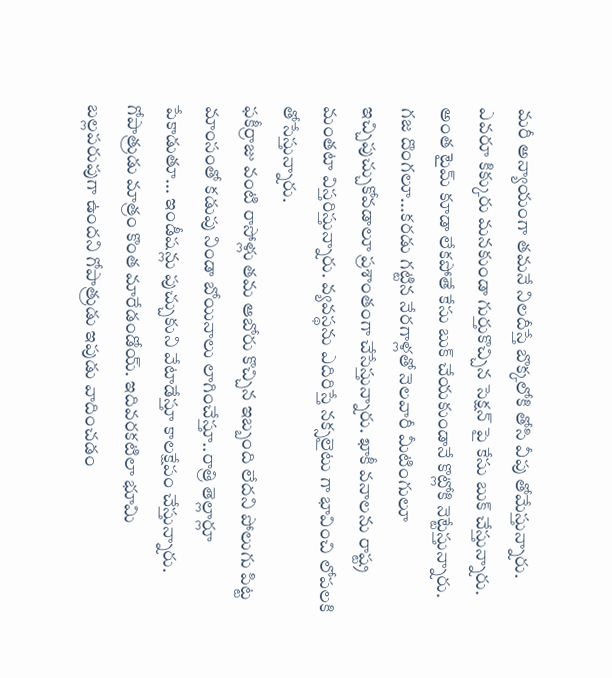మరీ అన్యాయంగా తమనే నిలదీస్తే బొక్కలోకి తోసి వీపు తోమేస్తున్నారు. ఎవరూ కిక్కురు మనకుండా గుర్తుకొచ్చిన సెక్షన్ పై కేసు బుక్ చేస్తున్నారు. అంత టైమ్ కూడా లేకపోతే కేసు బుక్ చేయకుండానే కొట్లోకి నెట్టేస్తున్నారు. గజ దొంగలూ...కరడు గట్టిన నేరగాళ్లతో నెలవారీ మీటింగులూ ఇచ్చిపుచ్చుకోవడాలూ ప్రశాంతంగా చేసేస్తున్నారు. ఖాకీ వనాలను రాష్ట్ర మంతటా విస్తరిస్తున్నారు. వ్యవస్థను ఎదిరిస్తే నక్సలైటు గా భావించి లోపలకి తోసేస్తున్నారు.
ఫకీర్రాజు వంటి రాసోళ్లు తమ ఆబోరు కొచ్చిన ఇబ్బంది లేదని పోలుగు పిట్ట మాంసంతో కడుపు నిండా బోయినాలు లాగించేస్తూ..రాత్రి తెల్లార్లూ పేకాడుతూ... ఇండీషన్లు పుచ్చుకుని వేటాడేస్తూ కాలక్షేపం చేస్తున్నారు.
గోపాత్రుడు మాత్రం కొంత మారేడండోయ్. ఇదివరకటిలా భూమి బల్లపరుపుగా ఉందని గోపాత్రుడు ఇపుడు వాదించడం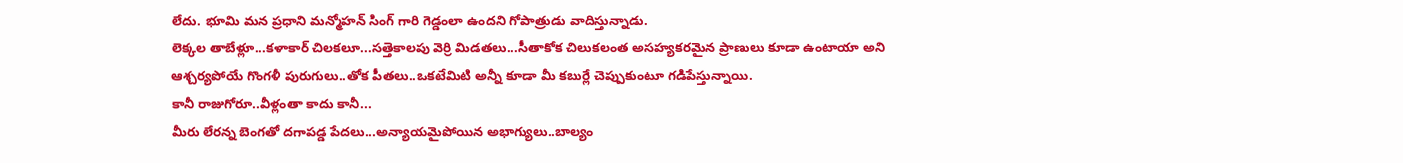లేదు. భూమి మన ప్రధాని మన్మోహన్ సింగ్ గారి గెడ్డంలా ఉందని గోపాత్రుడు వాదిస్తున్నాడు.
లెక్కల తాబేళ్లూ...కళాకార్ చిలకలూ...సత్తెకాలపు వెర్రి మిడతలు...సీతాకోక చిలుకలంత అసహ్యకరమైన ప్రాణులు కూడా ఉంటాయా అని ఆశ్చర్యపోయే గొంగళీ పురుగులు..తోక పీతలు..ఒకటేమిటి అన్నీ కూడా మీ కబుర్లే చెప్పుకుంటూ గడిపేస్తున్నాయి.
కానీ రాజుగోరూ..వీళ్లంతా కాదు కానీ...
మీరు లేరన్న బెంగతో దగాపడ్డ పేదలు...అన్యాయమైపోయిన అభాగ్యులు..బాల్యం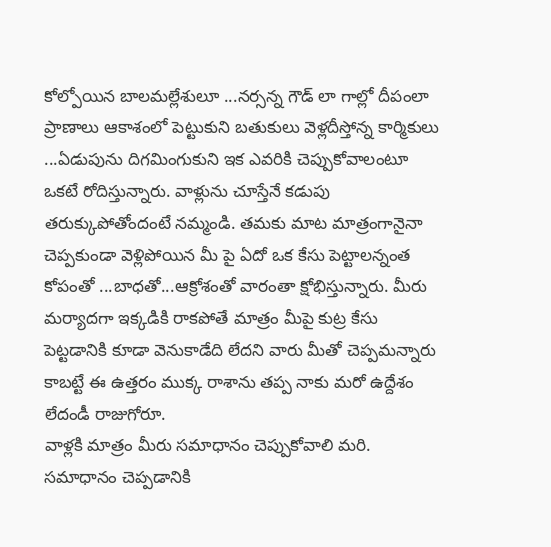కోల్పోయిన బాలమల్లేశులూ ...నర్సన్న గౌడ్ లా గాల్లో దీపంలా ప్రాణాలు ఆకాశంలో పెట్టుకుని బతుకులు వెళ్లదీస్తోన్న కార్మికులు ...ఏడుపును దిగమింగుకుని ఇక ఎవరికి చెప్పుకోవాలంటూ ఒకటే రోదిస్తున్నారు. వాళ్లును చూస్తేనే కడుపు తరుక్కుపోతోందంటే నమ్మండి. తమకు మాట మాత్రంగానైనా చెప్పకుండా వెళ్లిపోయిన మీ పై ఏదో ఒక కేసు పెట్టాలన్నంత కోపంతో ...బాధతో...ఆక్రోశంతో వారంతా క్షోభిస్తున్నారు. మీరు మర్యాదగా ఇక్కడికి రాకపోతే మాత్రం మీపై కుట్ర కేసు పెట్టడానికి కూడా వెనుకాడేది లేదని వారు మీతో చెప్పమన్నారు కాబట్టే ఈ ఉత్తరం ముక్క రాశాను తప్ప నాకు మరో ఉద్దేశం లేదండీ రాజుగోరూ.
వాళ్లకి మాత్రం మీరు సమాధానం చెప్పుకోవాలి మరి. సమాధానం చెప్పడానికి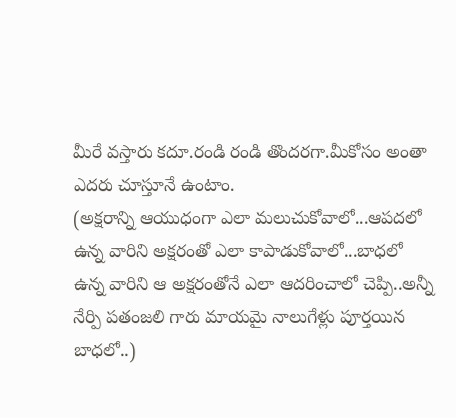మీరే వస్తారు కదూ.రండి రండి తొందరగా.మీకోసం అంతా ఎదరు చూస్తూనే ఉంటాం.
(అక్షరాన్ని ఆయుధంగా ఎలా మలుచుకోవాలో...ఆపదలో ఉన్న వారిని అక్షరంతో ఎలా కాపాడుకోవాలో...బాధలో ఉన్న వారిని ఆ అక్షరంతోనే ఎలా ఆదరించాలో చెప్పి..అన్నీ నేర్పి పతంజలి గారు మాయమై నాలుగేళ్లు పూర్తయిన బాధలో..)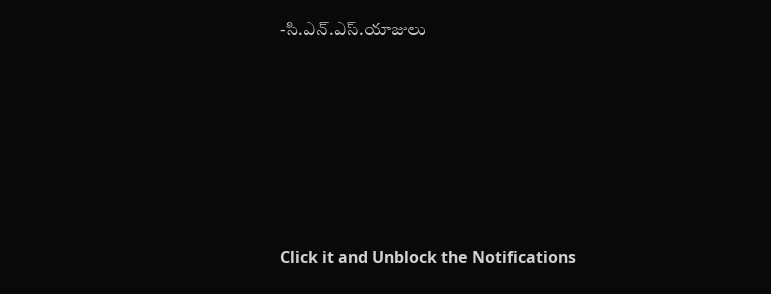-సి.ఎన్.ఎస్.యాజులు












Click it and Unblock the Notifications